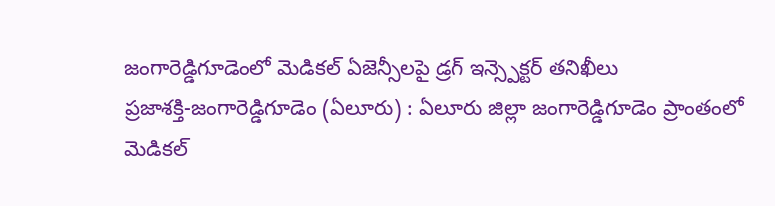జంగారెడ్డిగూడెంలో మెడికల్ ఏజెన్సీలపై డ్రగ్ ఇన్స్పెక్టర్ తనిఖీలు
ప్రజాశక్తి-జంగారెడ్డిగూడెం (ఏలూరు) : ఏలూరు జిల్లా జంగారెడ్డిగూడెం ప్రాంతంలో మెడికల్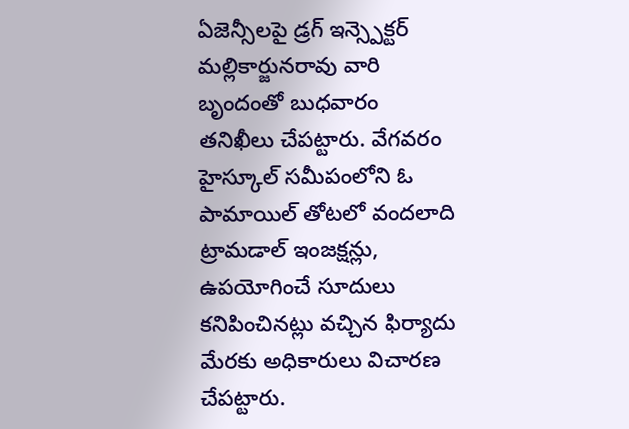ఏజెన్సీలపై డ్రగ్ ఇన్స్పెక్టర్ మల్లికార్జునరావు వారి బృందంతో బుధవారం తనిఖీలు చేపట్టారు. వేగవరం హైస్కూల్ సమీపంలోని ఓ పామాయిల్ తోటలో వందలాది ట్రామడాల్ ఇంజక్షన్లు, ఉపయోగించే సూదులు కనిపించినట్లు వచ్చిన ఫిర్యాదు మేరకు అధికారులు విచారణ చేపట్టారు.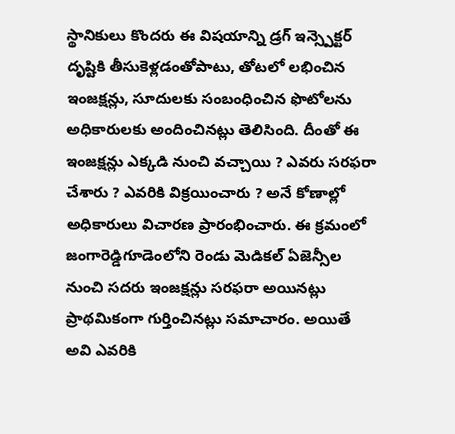స్థానికులు కొందరు ఈ విషయాన్ని డ్రగ్ ఇన్స్పెక్టర్ దృష్టికి తీసుకెళ్లడంతోపాటు, తోటలో లభించిన ఇంజక్షన్లు, సూదులకు సంబంధించిన ఫొటోలను అధికారులకు అందించినట్లు తెలిసింది. దీంతో ఈ ఇంజక్షన్లు ఎక్కడి నుంచి వచ్చాయి ? ఎవరు సరఫరా చేశారు ? ఎవరికి విక్రయించారు ? అనే కోణాల్లో అధికారులు విచారణ ప్రారంభించారు. ఈ క్రమంలో జంగారెడ్డిగూడెంలోని రెండు మెడికల్ ఏజెన్సీల నుంచి సదరు ఇంజక్షన్లు సరఫరా అయినట్లు ప్రాథమికంగా గుర్తించినట్లు సమాచారం. అయితే అవి ఎవరికి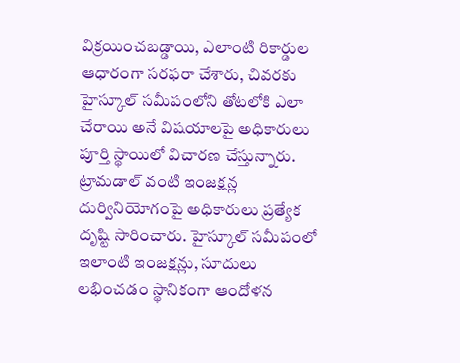విక్రయించబడ్డాయి, ఎలాంటి రికార్డుల ఆధారంగా సరఫరా చేశారు, చివరకు హైస్కూల్ సమీపంలోని తోటలోకి ఎలా చేరాయి అనే విషయాలపై అధికారులు పూర్తి స్థాయిలో విచారణ చేస్తున్నారు. ట్రామడాల్ వంటి ఇంజక్షన్ల దుర్వినియోగంపై అధికారులు ప్రత్యేక దృష్టి సారించారు. హైస్కూల్ సమీపంలో ఇలాంటి ఇంజక్షన్లు, సూదులు లభించడం స్థానికంగా ఆందోళన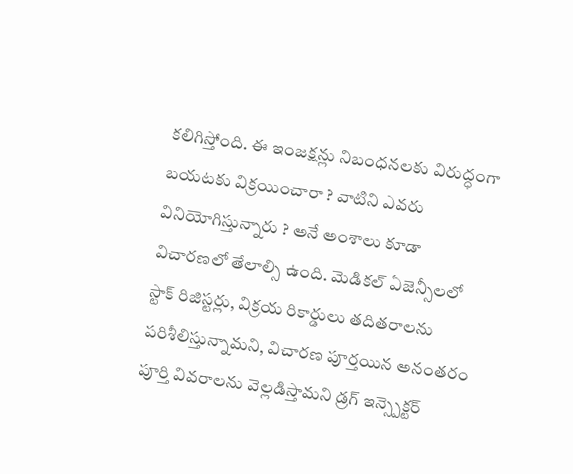కలిగిస్తోంది. ఈ ఇంజక్షన్లు నిబంధనలకు విరుద్ధంగా బయటకు విక్రయించారా ? వాటిని ఎవరు వినియోగిస్తున్నారు ? అనే అంశాలు కూడా విచారణలో తేలాల్సి ఉంది. మెడికల్ ఏజెన్సీలలో స్టాక్ రిజిస్టర్లు, విక్రయ రికార్డులు తదితరాలను పరిశీలిస్తున్నామని, విచారణ పూర్తయిన అనంతరం పూర్తి వివరాలను వెల్లడిస్తామని డ్రగ్ ఇన్స్పెక్టర్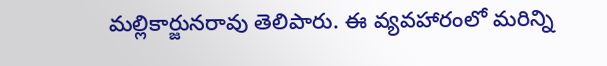మల్లికార్జునరావు తెలిపారు. ఈ వ్యవహారంలో మరిన్ని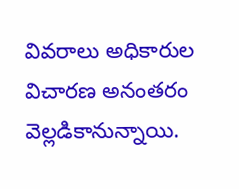వివరాలు అధికారుల విచారణ అనంతరం వెల్లడికానున్నాయి.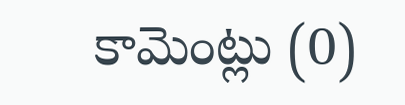కామెంట్లు (0)